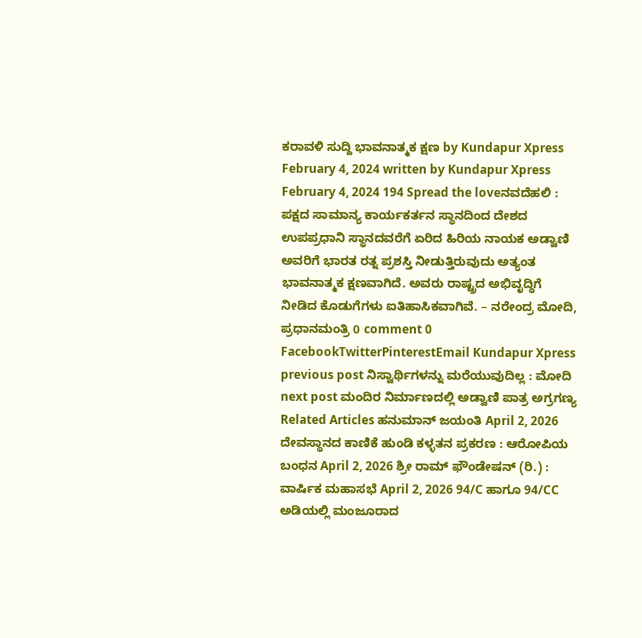ಕರಾವಳಿ ಸುದ್ದಿ ಭಾವನಾತ್ಮಕ ಕ್ಷಣ by Kundapur Xpress February 4, 2024 written by Kundapur Xpress February 4, 2024 194 Spread the loveನವದೆಹಲಿ : ಪಕ್ಷದ ಸಾಮಾನ್ಯ ಕಾರ್ಯಕರ್ತನ ಸ್ಥಾನದಿಂದ ದೇಶದ ಉಪಪ್ರಧಾನಿ ಸ್ಥಾನದವರೆಗೆ ಏರಿದ ಹಿರಿಯ ನಾಯಕ ಅಡ್ವಾಣಿ ಅವರಿಗೆ ಭಾರತ ರತ್ನ ಪ್ರಶಸ್ತಿ ನೀಡುತ್ತಿರುವುದು ಅತ್ಯಂತ ಭಾವನಾತ್ಮಕ ಕ್ಷಣವಾಗಿದೆ. ಅವರು ರಾಷ್ಟ್ರದ ಅಭಿವೃದ್ಧಿಗೆ ನೀಡಿದ ಕೊಡುಗೆಗಳು ಐತಿಹಾಸಿಕವಾಗಿವೆ. – ನರೇಂದ್ರ ಮೋದಿ, ಪ್ರಧಾನಮಂತ್ರಿ 0 comment 0 FacebookTwitterPinterestEmail Kundapur Xpress previous post ನಿಸ್ವಾರ್ಥಿಗಳನ್ನು ಮರೆಯುವುದಿಲ್ಲ : ಮೋದಿ next post ಮಂದಿರ ನಿರ್ಮಾಣದಲ್ಲಿ ಅಡ್ವಾಣಿ ಪಾತ್ರ ಅಗ್ರಗಣ್ಯ Related Articles ಹನುಮಾನ್ ಜಯಂತಿ April 2, 2026 ದೇವಸ್ಥಾನದ ಕಾಣಿಕೆ ಹುಂಡಿ ಕಳ್ಳತನ ಪ್ರಕರಣ : ಆರೋಪಿಯ ಬಂಧನ April 2, 2026 ಶ್ರೀ ರಾಮ್ ಫೌಂಡೇಷನ್ (ರಿ.) : ವಾರ್ಷಿಕ ಮಹಾಸಭೆ April 2, 2026 94/C ಹಾಗೂ 94/CC ಅಡಿಯಲ್ಲಿ ಮಂಜೂರಾದ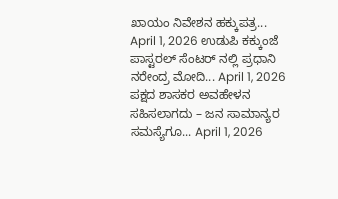ಖಾಯಂ ನಿವೇಶನ ಹಕ್ಕುಪತ್ರ... April 1, 2026 ಉಡುಪಿ ಕಕ್ಕುಂಜೆ ಪಾಸ್ಟರಲ್ ಸೆಂಟರ್ ನಲ್ಲಿ ಪ್ರಧಾನಿ ನರೇಂದ್ರ ಮೋದಿ... April 1, 2026 ಪಕ್ಷದ ಶಾಸಕರ ಅವಹೇಳನ ಸಹಿಸಲಾಗದು – ಜನ ಸಾಮಾನ್ಯರ ಸಮಸ್ಯೆಗೂ... April 1, 2026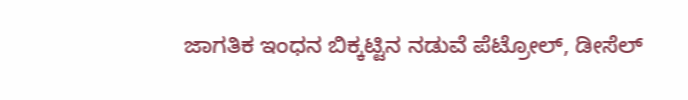ಜಾಗತಿಕ ಇಂಧನ ಬಿಕ್ಕಟ್ಟಿನ ನಡುವೆ ಪೆಟ್ರೋಲ್, ಡೀಸೆಲ್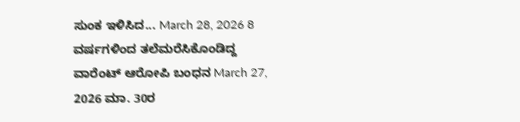ಸುಂಕ ಇಳಿಸಿದ... March 28, 2026 8 ವರ್ಷಗಳಿಂದ ತಲೆಮರೆಸಿಕೊಂಡಿದ್ದ ವಾರೆಂಟ್ ಆರೋಪಿ ಬಂಧನ March 27, 2026 ಮಾ. 30ರ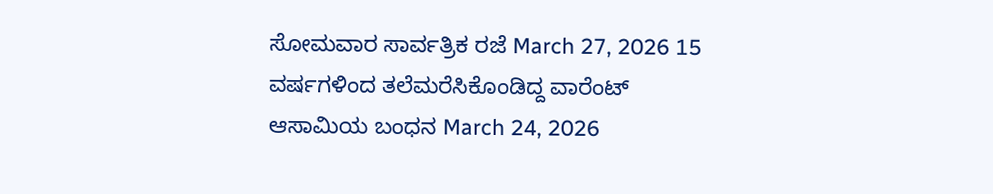ಸೋಮವಾರ ಸಾರ್ವತ್ರಿಕ ರಜೆ March 27, 2026 15 ವರ್ಷಗಳಿಂದ ತಲೆಮರೆಸಿಕೊಂಡಿದ್ದ ವಾರೆಂಟ್ ಆಸಾಮಿಯ ಬಂಧನ March 24, 2026